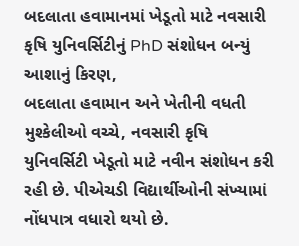બદલાતા હવામાનમાં ખેડૂતો માટે નવસારી કૃષિ યુનિવર્સિટીનું PhD સંશોધન બન્યું આશાનું કિરણ,
બદલાતા હવામાન અને ખેતીની વધતી મુશ્કેલીઓ વચ્ચે, નવસારી કૃષિ યુનિવર્સિટી ખેડૂતો માટે નવીન સંશોધન કરી રહી છે. પીએચડી વિદ્યાર્થીઓની સંખ્યામાં નોંધપાત્ર વધારો થયો છે.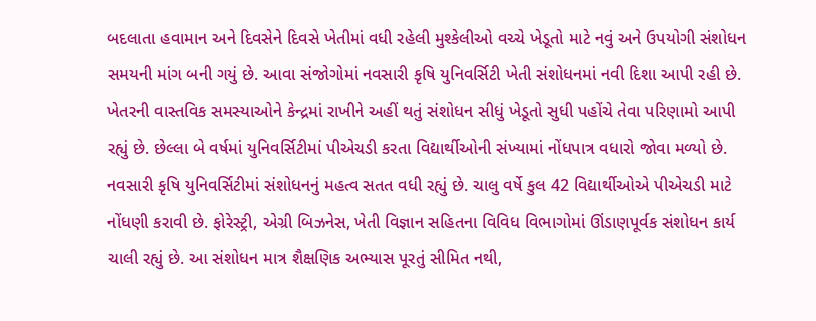બદલાતા હવામાન અને દિવસેને દિવસે ખેતીમાં વધી રહેલી મુશ્કેલીઓ વચ્ચે ખેડૂતો માટે નવું અને ઉપયોગી સંશોધન સમયની માંગ બની ગયું છે. આવા સંજોગોમાં નવસારી કૃષિ યુનિવર્સિટી ખેતી સંશોધનમાં નવી દિશા આપી રહી છે. ખેતરની વાસ્તવિક સમસ્યાઓને કેન્દ્રમાં રાખીને અહીં થતું સંશોધન સીધું ખેડૂતો સુધી પહોંચે તેવા પરિણામો આપી રહ્યું છે. છેલ્લા બે વર્ષમાં યુનિવર્સિટીમાં પીએચડી કરતા વિદ્યાર્થીઓની સંખ્યામાં નોંધપાત્ર વધારો જોવા મળ્યો છે.
નવસારી કૃષિ યુનિવર્સિટીમાં સંશોધનનું મહત્વ સતત વધી રહ્યું છે. ચાલુ વર્ષે કુલ 42 વિદ્યાર્થીઓએ પીએચડી માટે નોંધણી કરાવી છે. ફોરેસ્ટ્રી, એગ્રી બિઝનેસ, ખેતી વિજ્ઞાન સહિતના વિવિધ વિભાગોમાં ઊંડાણપૂર્વક સંશોધન કાર્ય ચાલી રહ્યું છે. આ સંશોધન માત્ર શૈક્ષણિક અભ્યાસ પૂરતું સીમિત નથી,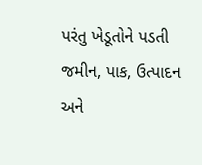પરંતુ ખેડૂતોને પડતી જમીન, પાક, ઉત્પાદન અને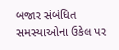બજાર સંબંધિત સમસ્યાઓના ઉકેલ પર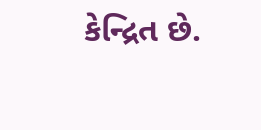કેન્દ્રિત છે.